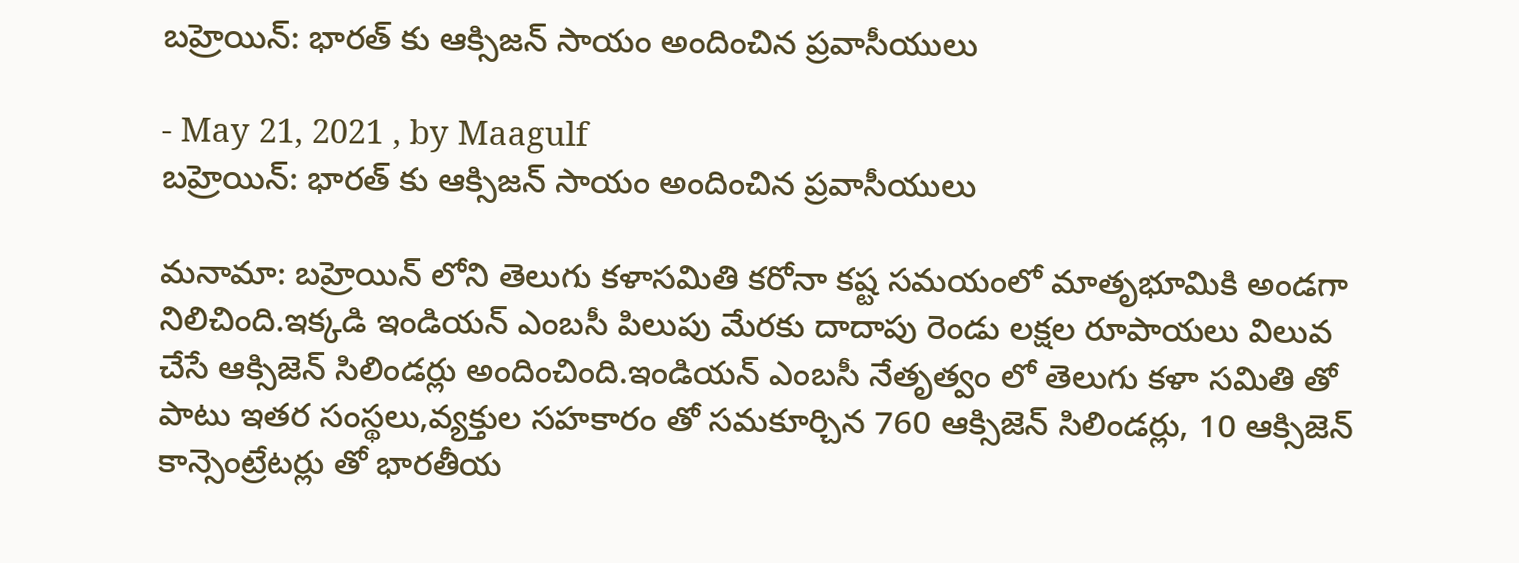బహ్రెయిన్: భారత్ కు ఆక్సిజన్ సాయం అందించిన ప్రవాసీయులు

- May 21, 2021 , by Maagulf
బహ్రెయిన్: భారత్ కు ఆక్సిజన్ సాయం అందించిన ప్రవాసీయులు

మనామా: బహ్రెయిన్ లోని తెలుగు కళాసమితి కరోనా కష్ట సమయంలో మాతృభూమికి అండగా నిలిచింది.ఇక్కడి ఇండియన్ ఎంబసీ పిలుపు మేరకు దాదాపు రెండు లక్షల రూపాయలు విలువ చేసే ఆక్సిజెన్ సిలిండర్లు అందించింది.ఇండియన్ ఎంబసీ నేతృత్వం లో తెలుగు కళా సమితి తో పాటు ఇతర సంస్థలు,వ్యక్తుల సహకారం తో సమకూర్చిన 760 ఆక్సిజెన్ సిలిండర్లు, 10 ఆక్సిజెన్ కాన్సెంట్రేటర్లు తో భారతీయ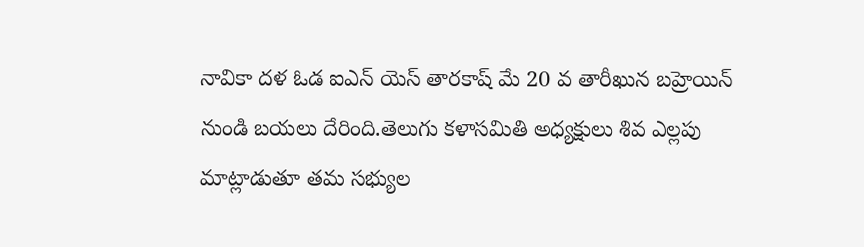నావికా దళ ఓడ ఐఎన్ యెస్ తారకాష్ మే 20 వ తారీఖున బహ్రెయిన్ నుండి బయలు దేరింది.తెలుగు కళాసమితి అధ్యక్షులు శివ ఎల్లపు మాట్లాడుతూ తమ సభ్యుల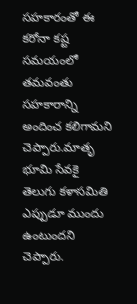సహకారంతో ఈ కరోనా కష్ట సమయంలో తమవంతు సహకారాన్ని అందించ కలిగామని చెప్పారు.మాతృ భూమి సేవకై తెలుగు కళాసమితి ఎప్పుడూ ముందు ఉంటుందని చెప్పారు.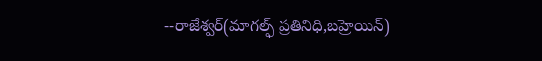--రాజేశ్వర్(మాగల్ఫ్ ప్రతినిధి,బహ్రెయిన్)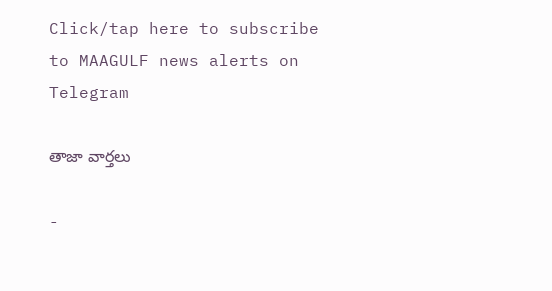Click/tap here to subscribe to MAAGULF news alerts on Telegram

తాజా వార్తలు

-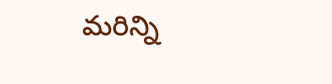మరిన్ని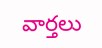వార్తలు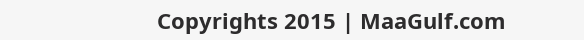Copyrights 2015 | MaaGulf.com